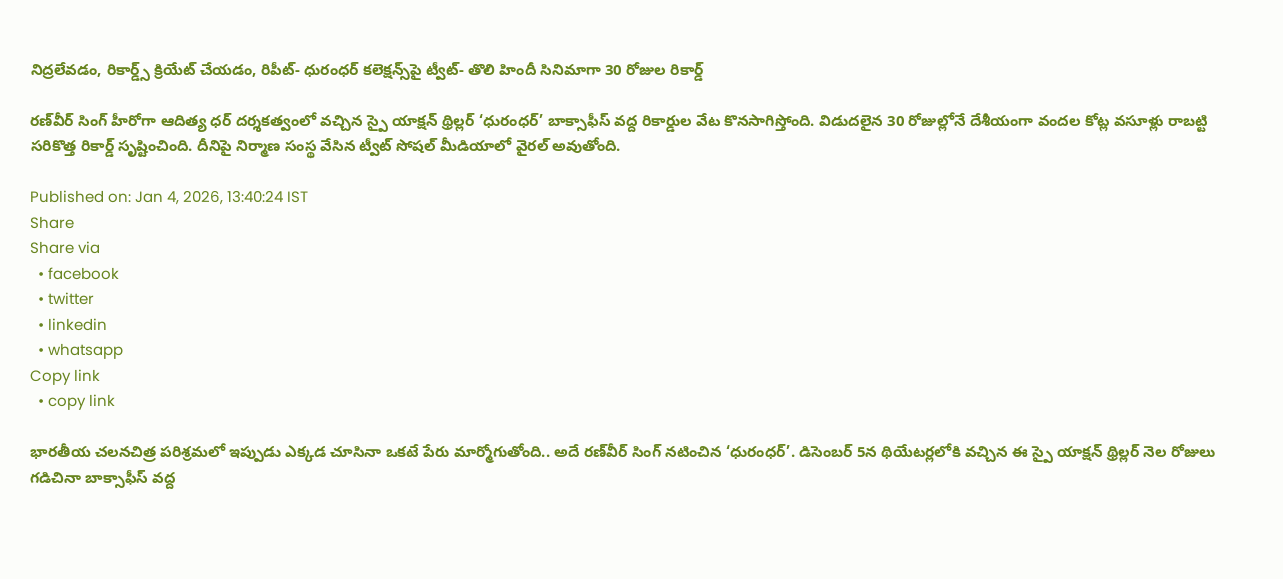నిద్రలేవడం, రికార్డ్స్ క్రియేట్ చేయడం, రిపీట్- ధురంధర్ కలెక్షన్స్‌పై ట్వీట్- తొలి హిందీ సినిమాగా 30 రోజుల రికార్డ్

రణ్‌వీర్ సింగ్ హీరోగా ఆదిత్య ధర్ దర్శకత్వంలో వచ్చిన స్పై యాక్షన్ థ్రిల్లర్ ‘ధురంధర్’ బాక్సాఫీస్ వద్ద రికార్డుల వేట కొనసాగిస్తోంది. విడుదలైన 30 రోజుల్లోనే దేశీయంగా వందల కోట్ల వసూళ్లు రాబట్టి సరికొత్త రికార్డ్ సృష్టించింది. దీనిపై నిర్మాణ సంస్థ వేసిన ట్వీట్ సోషల్ మీడియాలో వైరల్ అవుతోంది.

Published on: Jan 4, 2026, 13:40:24 IST
Share
Share via
  • facebook
  • twitter
  • linkedin
  • whatsapp
Copy link
  • copy link

భారతీయ చలనచిత్ర పరిశ్రమలో ఇప్పుడు ఎక్కడ చూసినా ఒకటే పేరు మార్మోగుతోంది.. అదే రణ్‌వీర్ సింగ్ నటించిన ‘ధురంధర్’. డిసెంబర్ 5న థియేటర్లలోకి వచ్చిన ఈ స్పై యాక్షన్ థ్రిల్లర్ నెల రోజులు గడిచినా బాక్సాఫీస్ వద్ద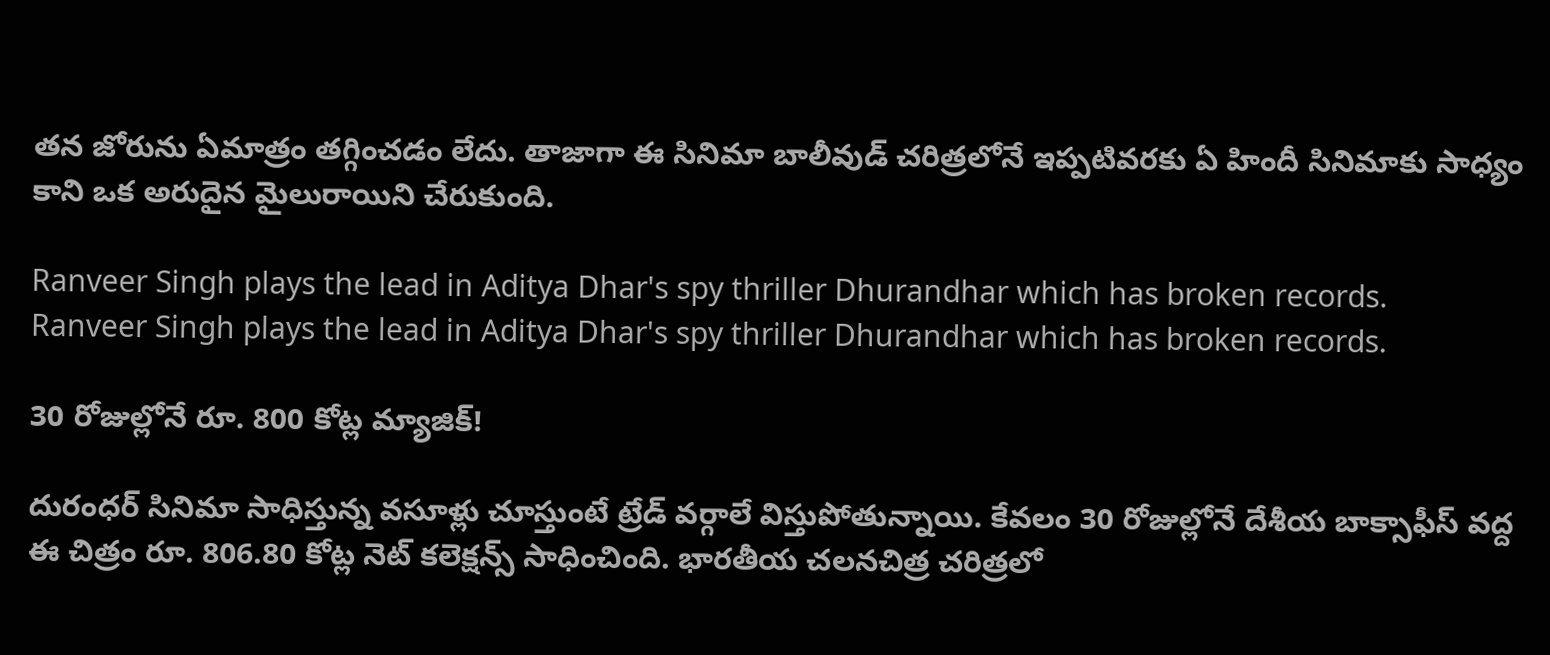తన జోరును ఏమాత్రం తగ్గించడం లేదు. తాజాగా ఈ సినిమా బాలీవుడ్ చరిత్రలోనే ఇప్పటివరకు ఏ హిందీ సినిమాకు సాధ్యం కాని ఒక అరుదైన మైలురాయిని చేరుకుంది.

Ranveer Singh plays the lead in Aditya Dhar's spy thriller Dhurandhar which has broken records.
Ranveer Singh plays the lead in Aditya Dhar's spy thriller Dhurandhar which has broken records.

30 రోజుల్లోనే రూ. 800 కోట్ల మ్యాజిక్!

దురంధర్ సినిమా సాధిస్తున్న వసూళ్లు చూస్తుంటే ట్రేడ్ వర్గాలే విస్తుపోతున్నాయి. కేవలం 30 రోజుల్లోనే దేశీయ బాక్సాఫీస్ వద్ద ఈ చిత్రం రూ. 806.80 కోట్ల నెట్ కలెక్షన్స్ సాధించింది. భారతీయ చలనచిత్ర చరిత్రలో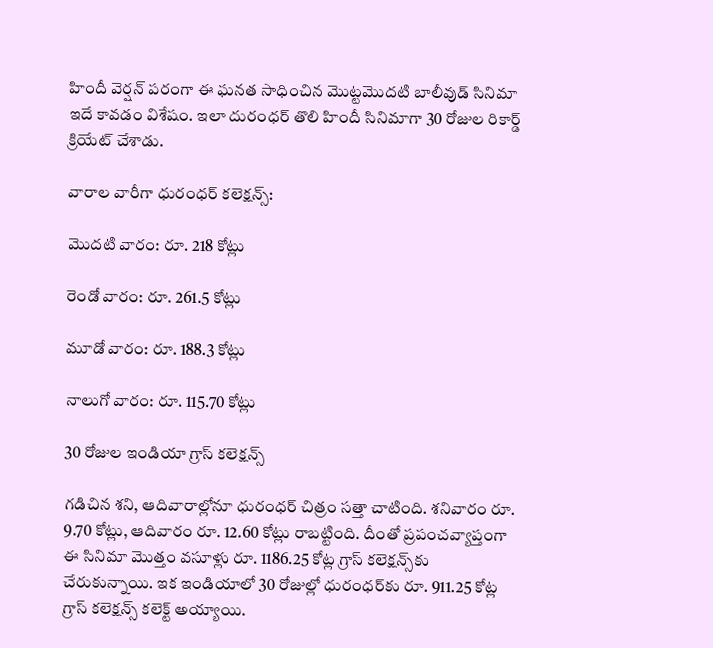హిందీ వెర్షన్ పరంగా ఈ ఘనత సాధించిన మొట్టమొదటి బాలీవుడ్ సినిమా ఇదే కావడం విశేషం. ఇలా దురంధర్ తొలి హిందీ సినిమాగా 30 రోజుల రికార్డ్ క్రియేట్ చేశాడు.

వారాల వారీగా ధురంధర్ కలెక్షన్స్:

మొదటి వారం: రూ. 218 కోట్లు

రెండో వారం: రూ. 261.5 కోట్లు

మూడో వారం: రూ. 188.3 కోట్లు

నాలుగో వారం: రూ. 115.70 కోట్లు

30 రోజుల ఇండియా గ్రాస్ కలెక్షన్స్

గడిచిన శని, ఆదివారాల్లోనూ ధురంధర్ చిత్రం సత్తా చాటింది. శనివారం రూ. 9.70 కోట్లు, ఆదివారం రూ. 12.60 కోట్లు రాబట్టింది. దీంతో ప్రపంచవ్యాప్తంగా ఈ సినిమా మొత్తం వసూళ్లు రూ. 1186.25 కోట్ల గ్రాస్ కలెక్షన్స్‌కు చేరుకున్నాయి. ఇక ఇండియాలో 30 రోజుల్లో ధురంధర్‌కు రూ. 911.25 కోట్ల గ్రాస్ కలెక్షన్స్ కలెక్ట్ అయ్యాయి.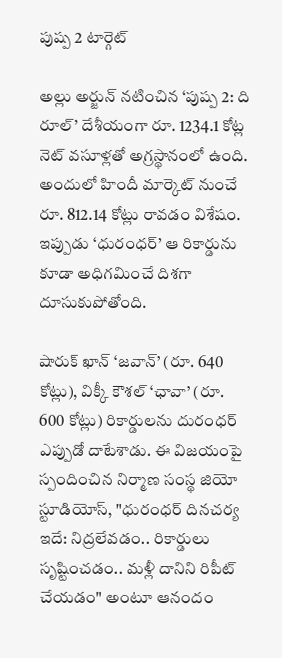పుష్ప 2 టార్గెట్

అల్లు అర్జున్ నటించిన ‘పుష్ప 2: ది రూల్’ దేశీయంగా రూ. 1234.1 కోట్ల నెట్ వసూళ్లతో అగ్రస్థానంలో ఉంది. అందులో హిందీ మార్కెట్ నుంచే రూ. 812.14 కోట్లు రావడం విశేషం. ఇప్పుడు ‘ధురంధర్’ ఆ రికార్డును కూడా అధిగమించే దిశగా దూసుకుపోతోంది.

షారుక్ ఖాన్ ‘జవాన్’ (రూ. 640 కోట్లు), విక్కీ కౌశల్ ‘ఛావా’ (రూ. 600 కోట్లు) రికార్డులను దురంధర్ ఎప్పుడో దాటేశాడు. ఈ విజయంపై స్పందించిన నిర్మాణ సంస్థ జియో స్టూడియోస్, "ధురంధర్ దినచర్య ఇదే: నిద్రలేవడం.. రికార్డులు సృష్టించడం.. మళ్లీ దానిని రిపీట్ చేయడం" అంటూ ఆనందం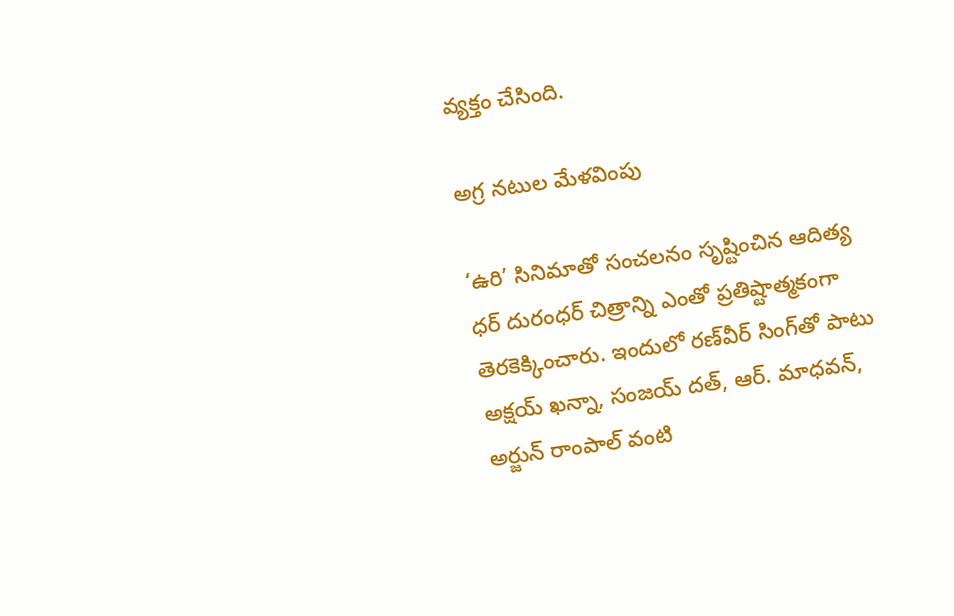వ్యక్తం చేసింది.

అగ్ర నటుల మేళవింపు

‘ఉరి’ సినిమాతో సంచలనం సృష్టించిన ఆదిత్య ధర్ దురంధర్ చిత్రాన్ని ఎంతో ప్రతిష్టాత్మకంగా తెరకెక్కించారు. ఇందులో రణ్‌వీర్ సింగ్‌తో పాటు అక్షయ్ ఖన్నా, సంజయ్ దత్, ఆర్. మాధవన్, అర్జున్ రాంపాల్ వంటి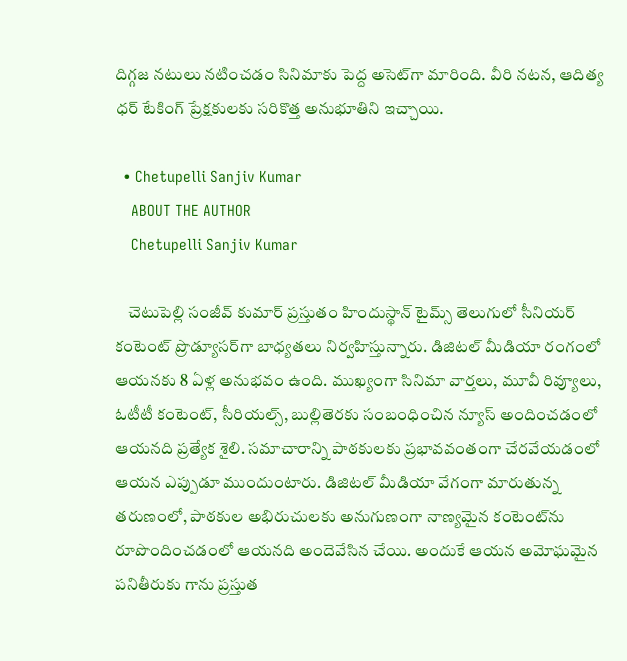దిగ్గజ నటులు నటించడం సినిమాకు పెద్ద అసెట్‌గా మారింది. వీరి నటన, ఆదిత్య ధర్ టేకింగ్ ప్రేక్షకులకు సరికొత్త అనుభూతిని ఇచ్చాయి.

  • Chetupelli Sanjiv Kumar
    ABOUT THE AUTHOR
    Chetupelli Sanjiv Kumar

    చెటుపెల్లి సంజీవ్ కుమార్ ప్రస్తుతం హిందుస్థాన్ టైమ్స్ తెలుగులో సీనియర్ కంటెంట్ ప్రొడ్యూసర్‌గా బాధ్యతలు నిర్వహిస్తున్నారు. డిజిటల్ మీడియా రంగంలో ఆయనకు 8 ఏళ్ల అనుభవం ఉంది. ముఖ్యంగా సినిమా వార్తలు, మూవీ రివ్యూలు, ఓటీటీ కంటెంట్, సీరియల్స్, బుల్లితెరకు సంబంధించిన న్యూస్ అందించడంలో ఆయనది ప్రత్యేక శైలి. సమాచారాన్ని పాఠకులకు ప్రభావవంతంగా చేరవేయడంలో ఆయన ఎప్పుడూ ముందుంటారు. డిజిటల్ మీడియా వేగంగా మారుతున్న తరుణంలో, పాఠకుల అభిరుచులకు అనుగుణంగా నాణ్యమైన కంటెంట్‌ను రూపొందించడంలో ఆయనది అందెవేసిన చేయి. అందుకే ఆయన అమోఘమైన పనితీరుకు గాను ప్రస్తుత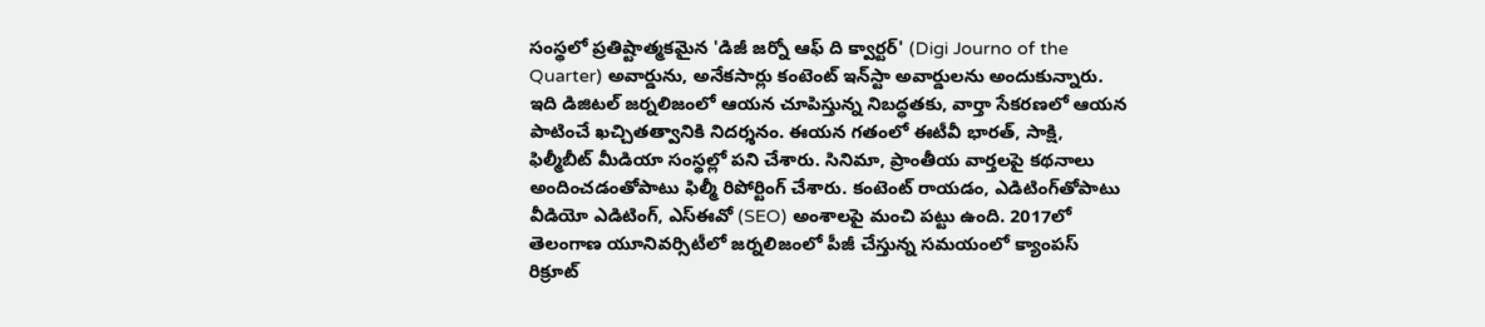సంస్థలో ప్రతిష్టాత్మకమైన 'డిజీ జర్నో ఆఫ్ ది క్వార్టర్' (Digi Journo of the Quarter) అవార్డును, అనేకసార్లు కంటెంట్ ఇన్‌స్టా అవార్డులను అందుకున్నారు. ఇది డిజిటల్ జర్నలిజంలో ఆయన చూపిస్తున్న నిబద్ధతకు, వార్తా సేకరణలో ఆయన పాటించే ఖచ్చితత్వానికి నిదర్శనం. ఈయన గతంలో ఈటీవీ భారత్, సాక్షి, ఫిల్మీబీట్ మీడియా సంస్థల్లో పని చేశారు. సినిమా, ప్రాంతీయ వార్తలపై కథనాలు అందించడంతోపాటు ఫిల్మీ రిపోర్టింగ్ చేశారు. కంటెంట్ రాయడం, ఎడిటింగ్‌తోపాటు వీడియో ఎడిటింగ్, ఎస్‌ఈవో (SEO) అంశాలపై మంచి పట్టు ఉంది. 2017లో తెలంగాణ యూనివర్సిటీలో జర్నలిజంలో పీజీ చేస్తున్న సమయంలో క్యాంపస్ రిక్రూట్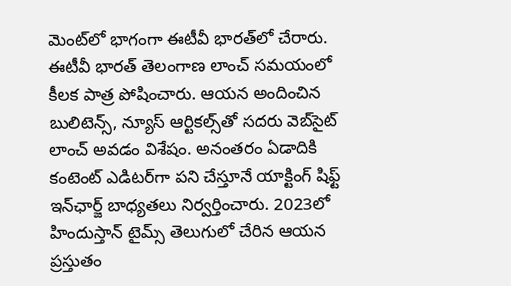మెంట్‌లో భాగంగా ఈటీవీ భారత్‌లో చేరారు. ఈటీవీ భారత్ తెలంగాణ లాంచ్ సమయంలో కీలక పాత్ర పోషించారు. ఆయన అందించిన బులిటెన్స్, న్యూస్ ఆర్టికల్స్‌తో సదరు వెబ్‌సైట్ లాంచ్ అవడం విశేషం. అనంతరం ఏడాదికి కంటెంట్ ఎడిటర్‌గా పని చేస్తూనే యాక్టింగ్ షిఫ్ట్ ఇన్‌ఛార్జ్ బాధ్యతలు నిర్వర్తించారు. 2023లో హిందుస్తాన్ టైమ్స్ తెలుగులో చేరిన ఆయన ప్రస్తుతం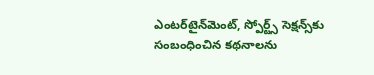ఎంటర్‌టైన్‌మెంట్, స్పోర్ట్స్ సెక్షన్స్‌కు సంబంధించిన కథనాలను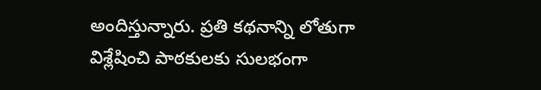అందిస్తున్నారు. ప్రతి కథనాన్ని లోతుగా విశ్లేషించి పాఠకులకు సులభంగా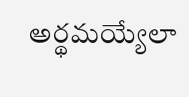అర్థమయ్యేలా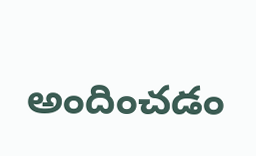అందించడం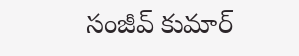సంజీవ్ కుమార్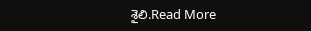శైలి.Read More